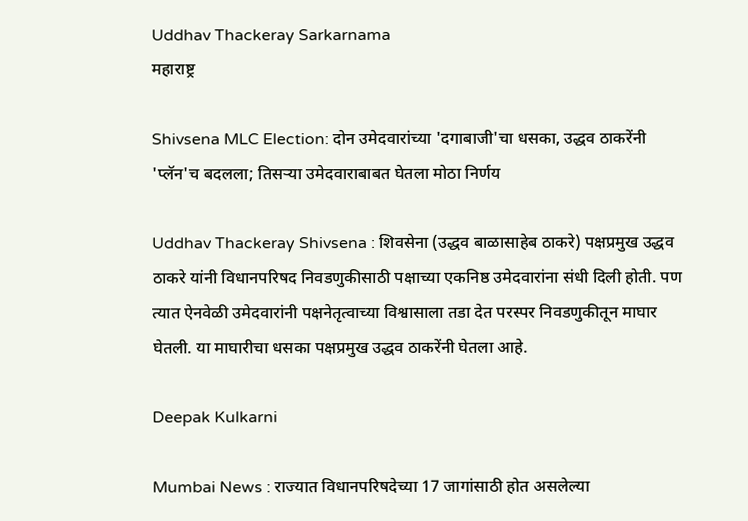Uddhav Thackeray Sarkarnama
महाराष्ट्र

Shivsena MLC Election: दोन उमेदवारांच्या 'दगाबाजी'चा धसका, उद्धव ठाकरेंनी 'प्लॅन'च बदलला; तिसऱ्या उमेदवाराबाबत घेतला मोठा निर्णय

Uddhav Thackeray Shivsena : शिवसेना (उद्धव बाळासाहेब ठाकरे) पक्षप्रमुख उद्धव ठाकरे यांनी विधानपरिषद निवडणुकीसाठी पक्षाच्या एकनिष्ठ उमेदवारांना संधी दिली होती. पण त्यात ऐनवेळी उमेदवारांनी पक्षनेतृत्वाच्या विश्वासाला तडा देत परस्पर निवडणुकीतून माघार घेतली. या माघारीचा धसका पक्षप्रमुख उद्धव ठाकरेंनी घेतला आहे.

Deepak Kulkarni

Mumbai News : राज्यात विधानपरिषदेच्या 17 जागांसाठी होत असलेल्या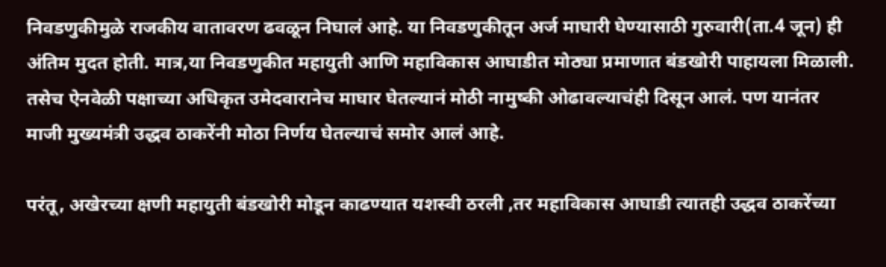निवडणुकीमुळे राजकीय वातावरण ढवळून निघालं आहे. या निवडणुकीतून अर्ज माघारी घेण्यासाठी गुरुवारी(ता.4 जून) ही अंतिम मुदत होती. मात्र,या निवडणुकीत महायुती आणि महाविकास आघाडीत मोठ्या प्रमाणात बंडखोरी पाहायला मिळाली. तसेच ऐनवेळी पक्षाच्या अधिकृत उमेदवारानेच माघार घेतल्यानं मोठी नामुष्की ओढावल्याचंही दिसून आलं. पण यानंतर माजी मुख्यमंत्री उद्धव ठाकरेंनी मोठा निर्णय घेतल्याचं समोर आलं आहे.

परंतू, अखेरच्या क्षणी महायुती बंडखोरी मोडून काढण्यात यशस्वी ठरली ,तर महाविकास आघाडी त्यातही उद्धव ठाकरेंच्या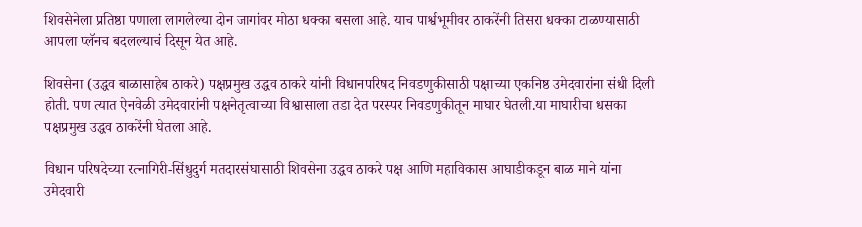शिवसेनेला प्रतिष्ठा पणाला लागलेल्या दोन जागांवर मोठा धक्का बसला आहे. याच पार्श्वभूमीवर ठाकरेंनी तिसरा धक्का टाळण्यासाठी आपला प्लॅनच बदलल्याचं दिसून येत आहे.

शिवसेना (उद्धव बाळासाहेब ठाकरे) पक्षप्रमुख उद्धव ठाकरे यांनी विधानपरिषद निवडणुकीसाठी पक्षाच्या एकनिष्ठ उमेदवारांना संधी दिली होती. पण त्यात ऐनवेळी उमेदवारांनी पक्षनेतृत्वाच्या विश्वासाला तडा देत परस्पर निवडणुकीतून माघार घेतली.या माघारीचा धसका पक्षप्रमुख उद्धव ठाकरेंनी घेतला आहे.

विधान परिषदेच्या रत्नागिरी-सिंधुदुर्ग मतदारसंघासाठी शिवसेना उद्धव ठाकरे पक्ष आणि महाविकास आघाडीकडून बाळ माने यांना उमेदवारी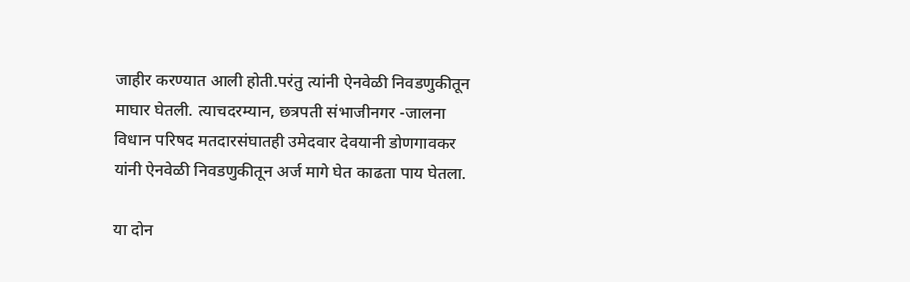जाहीर करण्यात आली होती.परंतु त्यांनी ऐनवेळी निवडणुकीतून माघार घेतली. त्याचदरम्यान, छत्रपती संभाजीनगर -जालना विधान परिषद मतदारसंघातही उमेदवार देवयानी डोणगावकर यांनी ऐनवेळी निवडणुकीतून अर्ज मागे घेत काढता पाय घेतला.

या दोन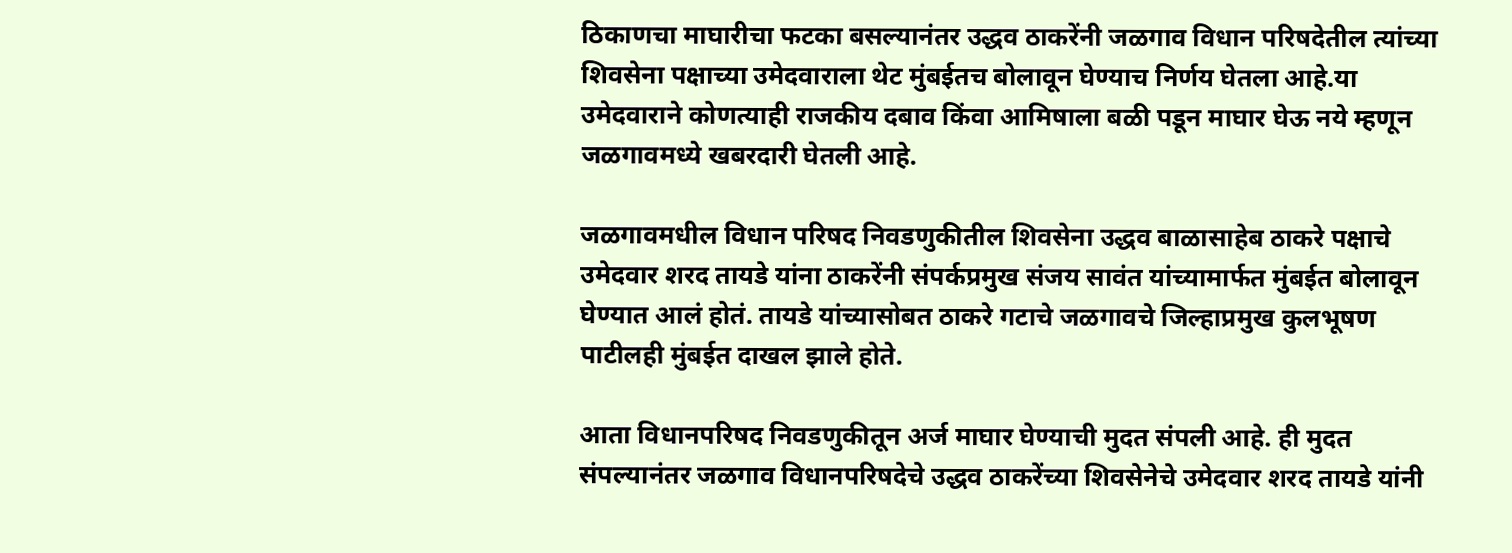ठिकाणचा माघारीचा फटका बसल्यानंतर उद्धव ठाकरेंनी जळगाव विधान परिषदेतील त्यांच्या शिवसेना पक्षाच्या उमेदवाराला थेट मुंबईतच बोलावून घेण्याच निर्णय घेतला आहे.या उमेदवाराने कोणत्याही राजकीय दबाव किंवा आमिषाला बळी पडून माघार घेऊ नये म्हणून जळगावमध्ये खबरदारी घेतली आहे.

जळगावमधील विधान परिषद निवडणुकीतील शिवसेना उद्धव बाळासाहेब ठाकरे पक्षाचे उमेदवार शरद तायडे यांना ठाकरेंनी संपर्कप्रमुख संजय सावंत यांच्यामार्फत मुंबईत बोलावून घेण्यात आलं होतं. तायडे यांच्यासोबत ठाकरे गटाचे जळगावचे जिल्हाप्रमुख कुलभूषण पाटीलही मुंबईत दाखल झाले होते.

आता विधानपरिषद निवडणुकीतून अर्ज माघार घेण्याची मुदत संपली आहे. ही मुदत संपल्यानंतर जळगाव विधानपरिषदेचे उद्धव ठाकरेंच्या शिवसेनेचे उमेदवार शरद तायडे यांनी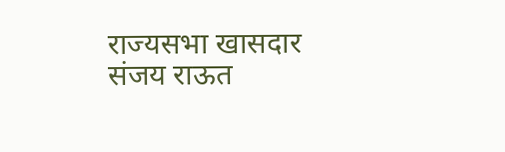राज्यसभा खासदार संजय राऊत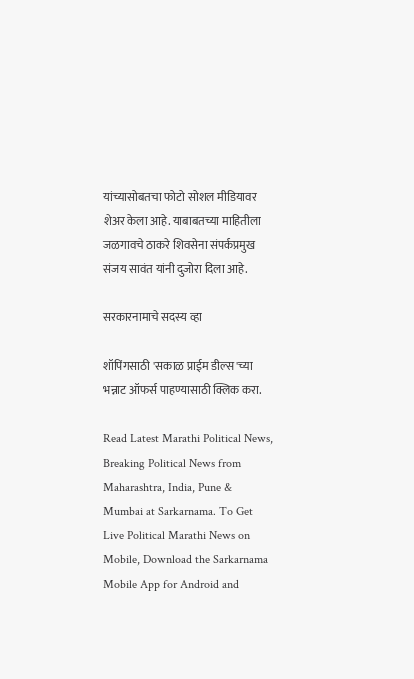यांच्यासोबतचा फोटो सोशल मीडियावर शेअर केला आहे. याबाबतच्या माहितीला जळगावचे ठाकरे शिवसेना संपर्कप्रमुख संजय सावंत यांनी दुजोरा दिला आहे.

सरकारनामाचे सदस्य व्हा

शॉपिंगसाठी 'सकाळ प्राईम डील्स'च्या भन्नाट ऑफर्स पाहण्यासाठी क्लिक करा.

Read Latest Marathi Political News, Breaking Political News from Maharashtra, India, Pune & Mumbai at Sarkarnama. To Get Live Political Marathi News on Mobile, Download the Sarkarnama Mobile App for Android and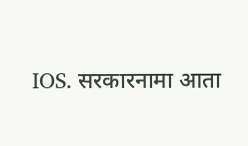IOS. सरकारनामा आता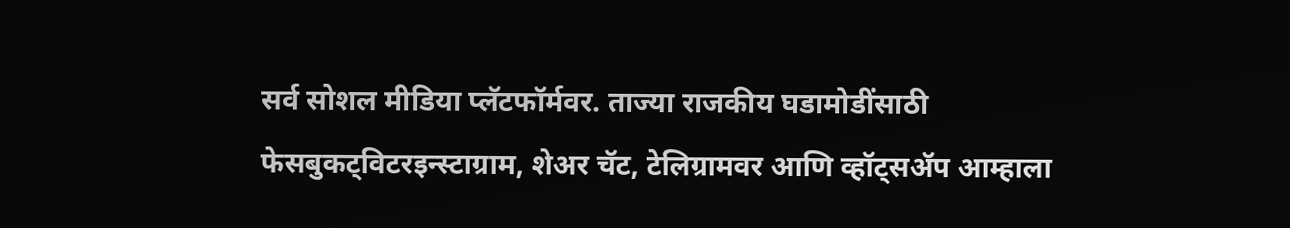सर्व सोशल मीडिया प्लॅटफॉर्मवर. ताज्या राजकीय घडामोडींसाठी फेसबुकट्विटरइन्स्टाग्राम, शेअर चॅट, टेलिग्रामवर आणि व्हॉट्सॲप आम्हाला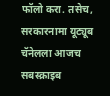फॉलो करा. तसेच, सरकारनामा यूट्यूब चॅनेलला आजच सबस्क्राइब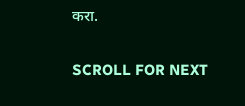करा.

SCROLL FOR NEXT